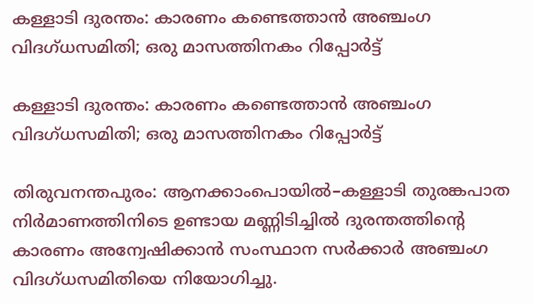കള്ളാടി ദുരന്തം: കാരണം കണ്ടെത്താൻ അഞ്ചംഗ വിദഗ്ധസമിതി; ഒരു മാസത്തിനകം റിപ്പോർട്ട്

കള്ളാടി ദുരന്തം: കാരണം കണ്ടെത്താൻ അഞ്ചംഗ വിദഗ്ധസമിതി; ഒരു മാസത്തിനകം റിപ്പോർട്ട്

തിരുവനന്തപുരം: ആനക്കാംപൊയിൽ–കള്ളാടി തുരങ്കപാത നിർമാണത്തിനിടെ ഉണ്ടായ മണ്ണിടിച്ചിൽ ദുരന്തത്തിന്റെ കാരണം അന്വേഷിക്കാൻ സംസ്ഥാന സർക്കാർ അഞ്ചംഗ വിദഗ്ധസമിതിയെ നിയോഗിച്ചു.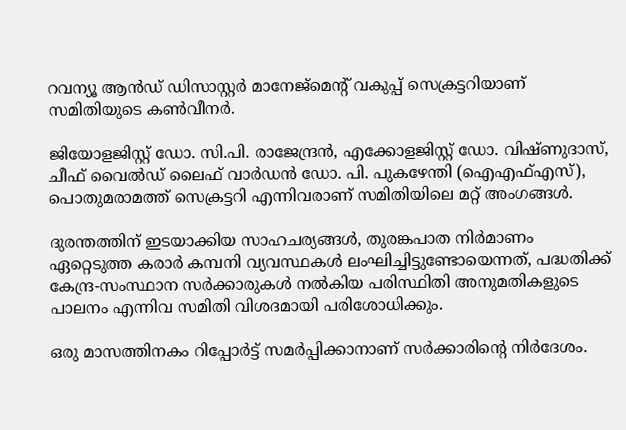റവന്യൂ ആൻഡ് ഡിസാസ്റ്റർ മാനേജ്മെന്റ് വകുപ്പ് സെക്രട്ടറിയാണ് സമിതിയുടെ കൺവീനർ.

ജിയോളജിസ്റ്റ് ഡോ. സി.പി. രാജേന്ദ്രൻ, എക്കോളജിസ്റ്റ് ഡോ. വിഷ്ണുദാസ്, ചീഫ് വൈൽഡ് ലൈഫ് വാർഡൻ ഡോ. പി. പുകഴേന്തി (ഐഎഫ്എസ്), പൊതുമരാമത്ത് സെക്രട്ടറി എന്നിവരാണ് സമിതിയിലെ മറ്റ് അംഗങ്ങൾ.

ദുരന്തത്തിന് ഇടയാക്കിയ സാഹചര്യങ്ങൾ, തുരങ്കപാത നിർമാണം ഏറ്റെടുത്ത കരാർ കമ്പനി വ്യവസ്ഥകൾ ലംഘിച്ചിട്ടുണ്ടോയെന്നത്, പദ്ധതിക്ക് കേന്ദ്ര-സംസ്ഥാന സർക്കാരുകൾ നൽകിയ പരിസ്ഥിതി അനുമതികളുടെ പാലനം എന്നിവ സമിതി വിശദമായി പരിശോധിക്കും.

ഒരു മാസത്തിനകം റിപ്പോർട്ട് സമർപ്പിക്കാനാണ് സർക്കാരിന്റെ നിർദേശം.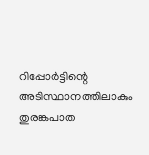റിപ്പോർട്ടിന്റെ അടിസ്ഥാനത്തിലാകും തുരങ്കപാത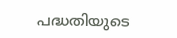പദ്ധതിയുടെ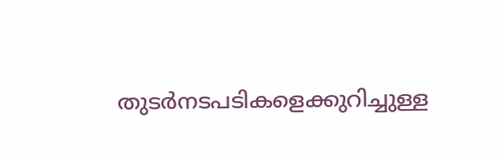തുടർനടപടികളെക്കുറിച്ചുള്ള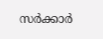സർക്കാർ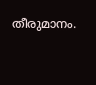തീരുമാനം.